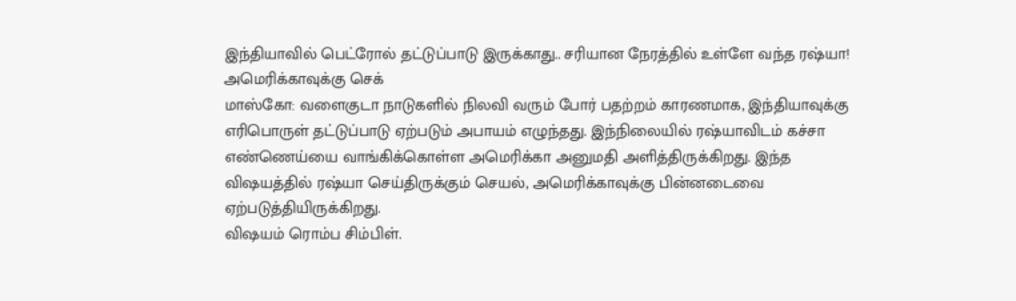இந்தியாவில் பெட்ரோல் தட்டுப்பாடு இருக்காது.. சரியான நேரத்தில் உள்ளே வந்த ரஷ்யா! அமெரிக்காவுக்கு செக்
மாஸ்கோ: வளைகுடா நாடுகளில் நிலவி வரும் போர் பதற்றம் காரணமாக, இந்தியாவுக்கு எரிபொருள் தட்டுப்பாடு ஏற்படும் அபாயம் எழுந்தது. இந்நிலையில் ரஷ்யாவிடம் கச்சா எண்ணெய்யை வாங்கிக்கொள்ள அமெரிக்கா அனுமதி அளித்திருக்கிறது. இந்த விஷயத்தில் ரஷ்யா செய்திருக்கும் செயல், அமெரிக்காவுக்கு பின்னடைவை ஏற்படுத்தியிருக்கிறது.
விஷயம் ரொம்ப சிம்பிள்.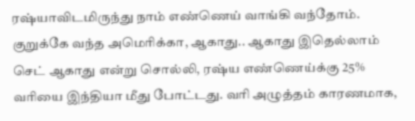ரஷ்யாவிடமிருந்து நாம் எண்ணெய் வாங்கி வந்தோம். குறுக்கே வந்த அமெரிக்கா, ஆகாது.. ஆகாது இதெல்லாம் செட் ஆகாது என்று சொல்லி, ரஷ்ய எண்ணெய்க்கு 25% வரியை இந்தியா மீது போட்டது. வரி அழுத்தம் காரணமாக,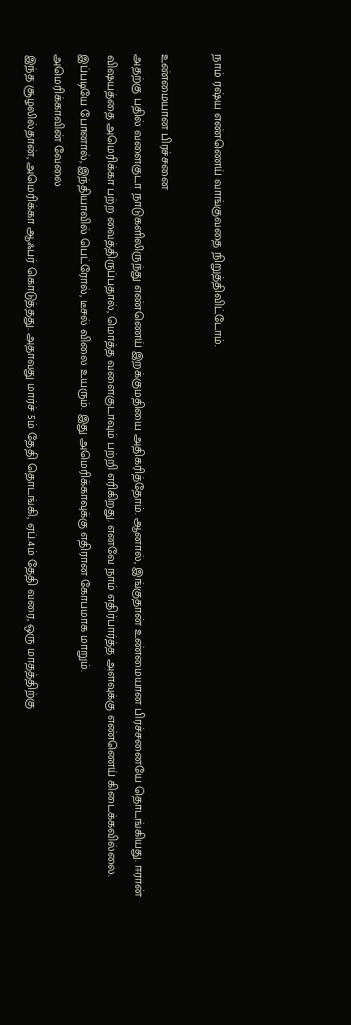நாம் ரஷ்ய எண்ணெய் வாங்குவதை நிறுத்திவிட்டோம்.

உண்மையான பிரச்சனை
அதற்கு பதில் வளைகுடா நாடுகளிலிருந்து எண்ணெய் இறக்குமதியை அதிகரித்தோம். ஆனால், இங்குதான் உண்மையான பிரச்சனையே தொடங்கியது. ஈரான் விஷயத்தை அமெரிக்கா பற்ற வைத்திருப்பதால், மொத்த வளைகுடாவும் பற்றி எரிகிறது. எனவே நாம் எதிர்பார்த்த அளவுக்கு எண்ணெய் கிடைக்கவில்லை. இப்படியே போனால், இந்தியாவில் பெட்ரோல், டீசல் விலை உயரும். இது அமெரிக்காவுக்கு எதிரான கோபமாக மாறும்.
அமெரிக்காவின் வேலை
இந்த சூழலில்தான், அமெரிக்கா ஆஃபர் கொடுத்தது. அதாவது மார்ச் 5ம் தேதி தொடங்கி, ஏப்.4ம் தேதி வரை, ஒரு மாதத்திற்கு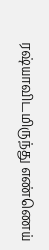ரஷ்யாவிடமிருந்து எண்ணெய்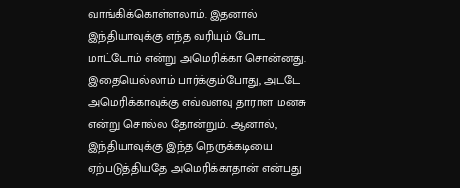வாங்கிக்கொள்ளலாம். இதனால் இந்தியாவுக்கு எந்த வரியும் போட மாட்டோம் என்று அமெரிக்கா சொன்னது. இதையெல்லாம் பார்க்கும்போது, அடடே அமெரிக்காவுக்கு எவ்வளவு தாராள மனசு என்று சொல்ல தோன்றும். ஆனால், இந்தியாவுக்கு இந்த நெருக்கடியை ஏற்படுத்தியதே அமெரிக்காதான் என்பது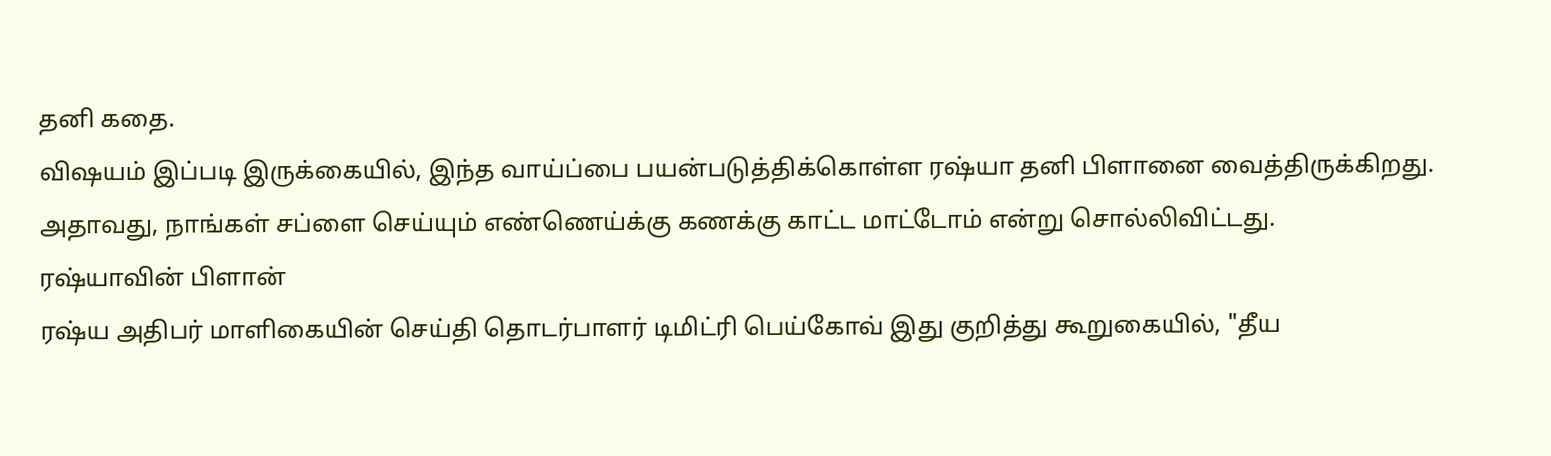தனி கதை.
விஷயம் இப்படி இருக்கையில், இந்த வாய்ப்பை பயன்படுத்திக்கொள்ள ரஷ்யா தனி பிளானை வைத்திருக்கிறது. அதாவது, நாங்கள் சப்ளை செய்யும் எண்ணெய்க்கு கணக்கு காட்ட மாட்டோம் என்று சொல்லிவிட்டது.
ரஷ்யாவின் பிளான்
ரஷ்ய அதிபர் மாளிகையின் செய்தி தொடர்பாளர் டிமிட்ரி பெய்கோவ் இது குறித்து கூறுகையில், "தீய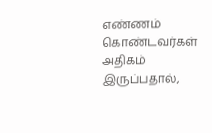எண்ணம் கொண்டவர்கள் அதிகம் இருப்பதால்,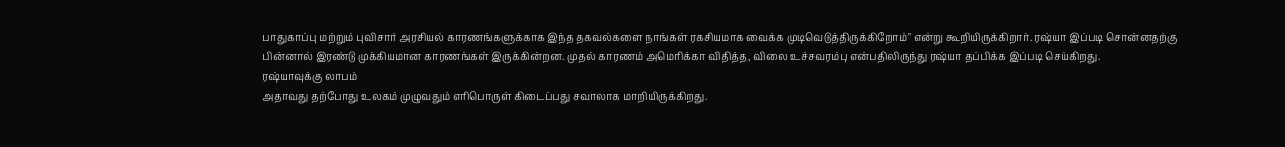பாதுகாப்பு மற்றும் புவிசார் அரசியல் காரணங்களுக்காக இந்த தகவல்களை நாங்கள் ரகசியமாக வைக்க முடிவெடுத்திருக்கிறோம்" என்று கூறியிருக்கிறார். ரஷ்யா இப்படி சொன்னதற்கு பின்னால் இரண்டு முக்கியமான காரணங்கள் இருக்கின்றன. முதல் காரணம் அமெரிக்கா விதித்த, விலை உச்சவரம்பு என்பதிலிருந்து ரஷ்யா தப்பிக்க இப்படி செய்கிறது.
ரஷ்யாவுக்கு லாபம்
அதாவது தற்போது உலகம் முழுவதும் எரிபொருள் கிடைப்பது சவாலாக மாறியிருக்கிறது.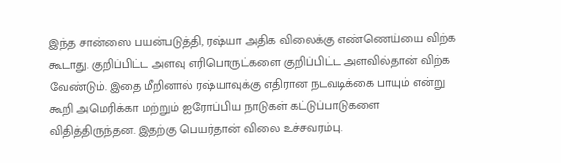இந்த சான்ஸை பயன்படுத்தி, ரஷ்யா அதிக விலைக்கு எண்ணெய்யை விற்க கூடாது. குறிப்பிட்ட அளவு எரிபொருட்களை குறிப்பிட்ட அளவில்தான் விற்க வேண்டும். இதை மீறினால் ரஷ்யாவுக்கு எதிரான நடவடிக்கை பாயும் என்று கூறி அமெரிக்கா மற்றும் ஐரோப்பிய நாடுகள் கட்டுப்பாடுகளை விதித்திருந்தன. இதற்கு பெயர்தான் விலை உச்சவரம்பு.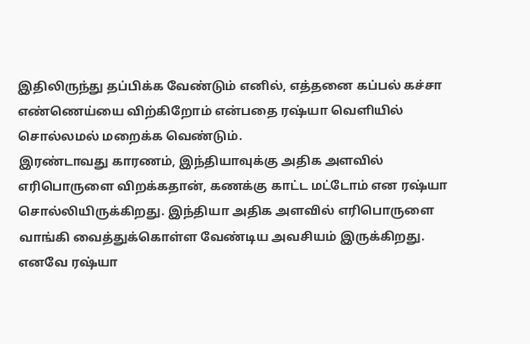இதிலிருந்து தப்பிக்க வேண்டும் எனில், எத்தனை கப்பல் கச்சா எண்ணெய்யை விற்கிறோம் என்பதை ரஷ்யா வெளியில் சொல்லமல் மறைக்க வெண்டும்.
இரண்டாவது காரணம், இந்தியாவுக்கு அதிக அளவில் எரிபொருளை விறக்கதான், கணக்கு காட்ட மட்டோம் என ரஷ்யா சொல்லியிருக்கிறது. இந்தியா அதிக அளவில் எரிபொருளை வாங்கி வைத்துக்கொள்ள வேண்டிய அவசியம் இருக்கிறது. எனவே ரஷ்யா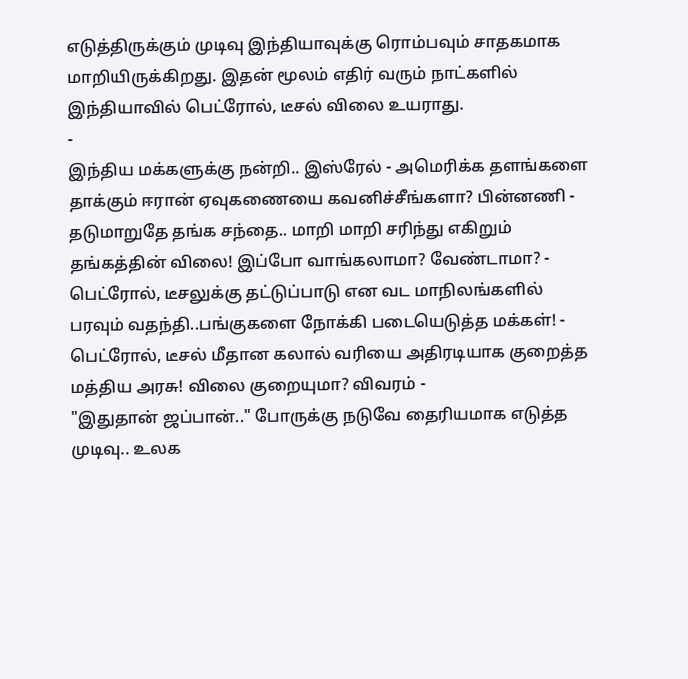எடுத்திருக்கும் முடிவு இந்தியாவுக்கு ரொம்பவும் சாதகமாக மாறியிருக்கிறது. இதன் மூலம் எதிர் வரும் நாட்களில் இந்தியாவில் பெட்ரோல், டீசல் விலை உயராது.
-
இந்திய மக்களுக்கு நன்றி.. இஸ்ரேல் - அமெரிக்க தளங்களை தாக்கும் ஈரான் ஏவுகணையை கவனிச்சீங்களா? பின்னணி -
தடுமாறுதே தங்க சந்தை.. மாறி மாறி சரிந்து எகிறும் தங்கத்தின் விலை! இப்போ வாங்கலாமா? வேண்டாமா? -
பெட்ரோல், டீசலுக்கு தட்டுப்பாடு என வட மாநிலங்களில் பரவும் வதந்தி..பங்குகளை நோக்கி படையெடுத்த மக்கள்! -
பெட்ரோல், டீசல் மீதான கலால் வரியை அதிரடியாக குறைத்த மத்திய அரசு! விலை குறையுமா? விவரம் -
"இதுதான் ஜப்பான்.." போருக்கு நடுவே தைரியமாக எடுத்த முடிவு.. உலக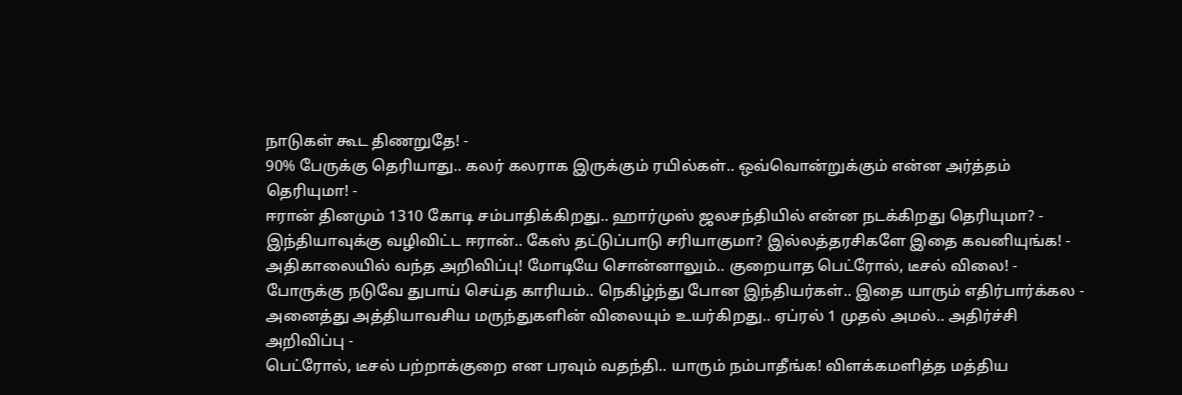நாடுகள் கூட திணறுதே! -
90% பேருக்கு தெரியாது.. கலர் கலராக இருக்கும் ரயில்கள்.. ஒவ்வொன்றுக்கும் என்ன அர்த்தம் தெரியுமா! -
ஈரான் தினமும் 1310 கோடி சம்பாதிக்கிறது.. ஹார்முஸ் ஜலசந்தியில் என்ன நடக்கிறது தெரியுமா? -
இந்தியாவுக்கு வழிவிட்ட ஈரான்.. கேஸ் தட்டுப்பாடு சரியாகுமா? இல்லத்தரசிகளே இதை கவனியுங்க! -
அதிகாலையில் வந்த அறிவிப்பு! மோடியே சொன்னாலும்.. குறையாத பெட்ரோல், டீசல் விலை! -
போருக்கு நடுவே துபாய் செய்த காரியம்.. நெகிழ்ந்து போன இந்தியர்கள்.. இதை யாரும் எதிர்பார்க்கல -
அனைத்து அத்தியாவசிய மருந்துகளின் விலையும் உயர்கிறது.. ஏப்ரல் 1 முதல் அமல்.. அதிர்ச்சி அறிவிப்பு -
பெட்ரோல், டீசல் பற்றாக்குறை என பரவும் வதந்தி.. யாரும் நம்பாதீங்க! விளக்கமளித்த மத்திய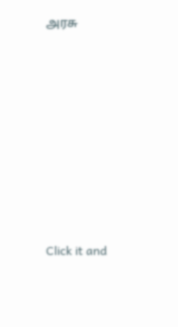அரசு












Click it and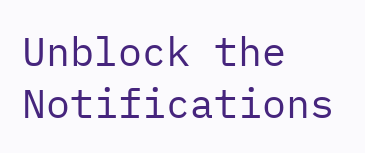Unblock the Notifications